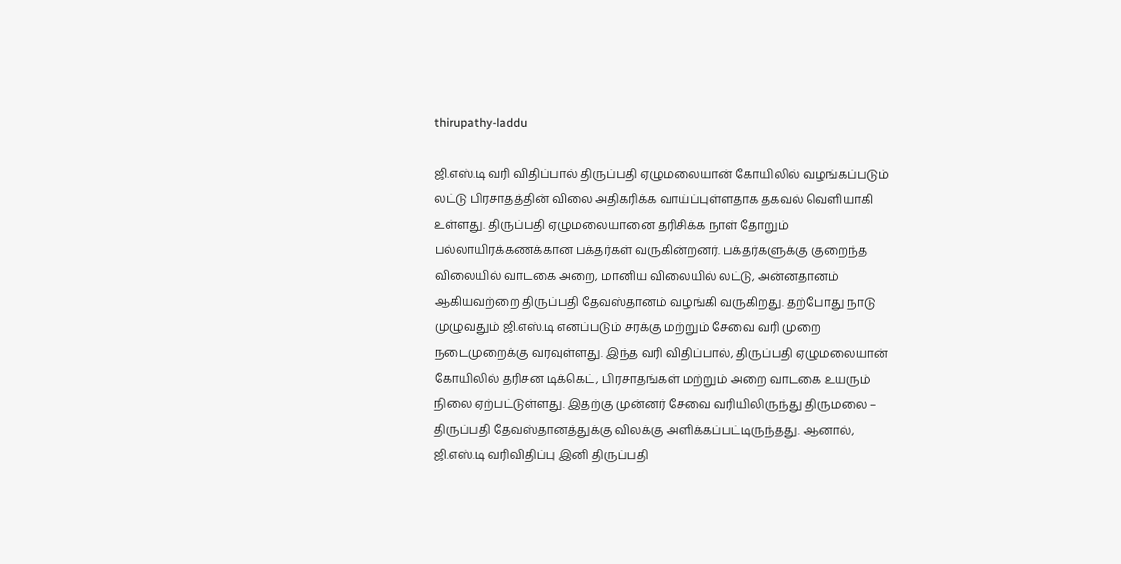thirupathy-laddu

ஜி.எஸ்.டி வரி விதிப்பால் திருப்பதி ஏழுமலையான் கோயிலில் வழங்கப்படும் லட்டு பிரசாதத்தின் விலை அதிகரிக்க வாய்ப்புள்ளதாக தகவல் வெளியாகி உள்ளது. திருப்பதி ஏழுமலையானை தரிசிக்க நாள் தோறும் பல்லாயிரக்கணக்கான பக்தர்கள் வருகின்றனர். பக்தர்களுக்கு குறைந்த விலையில் வாடகை அறை, மானிய விலையில் லட்டு, அன்னதானம் ஆகியவற்றை திருப்பதி தேவஸ்தானம் வழங்கி வருகிறது. தற்போது நாடு முழுவதும் ஜி.எஸ்.டி எனப்படும் சரக்கு மற்றும் சேவை வரி முறை நடைமுறைக்கு வரவுள்ளது. இந்த வரி விதிப்பால், திருப்பதி ஏழுமலையான் கோயிலில் தரிசன டிக்கெட், பிரசாதங்கள் மற்றும் அறை வாடகை உயரும் நிலை ஏற்பட்டுள்ளது. இதற்கு முன்னர் சேவை வரியிலிருந்து திருமலை – திருப்பதி தேவஸ்தானத்துக்கு விலக்கு அளிக்கப்பட்டிருந்தது. ஆனால், ஜி.எஸ்.டி வரிவிதிப்பு இனி திருப்பதி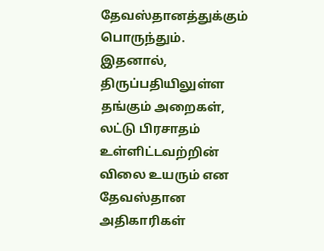தேவஸ்தானத்துக்கும் பொருந்தும். இதனால், திருப்பதியிலுள்ள தங்கும் அறைகள், லட்டு பிரசாதம் உள்ளிட்டவற்றின் விலை உயரும் என தேவஸ்தான அதிகாரிகள்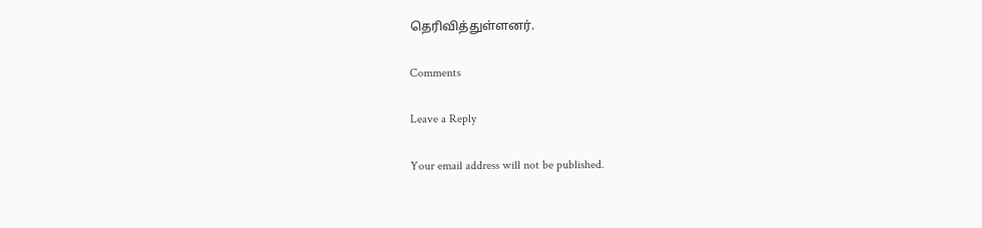தெரிவித்துள்ளனர்.

Comments

Leave a Reply

Your email address will not be published.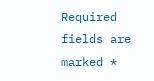Required fields are marked *